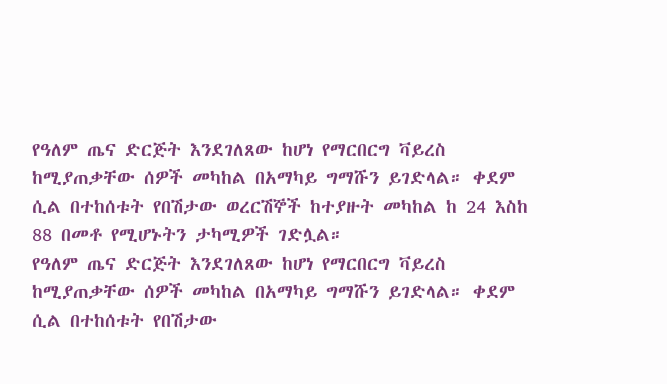የዓለም ጤና ድርጅት እንደገለጸው ከሆነ የማርበርግ ቫይረስ ከሚያጠቃቸው ሰዎች መካከል በአማካይ ግማሹን ይገድላል። ቀደም ሲል በተከሰቱት የበሽታው ወረርሽኞች ከተያዙት መካከል ከ 24 እስከ 88 በመቶ የሚሆኑትን ታካሚዎች ገድሏል።
የዓለም ጤና ድርጅት እንደገለጸው ከሆነ የማርበርግ ቫይረስ ከሚያጠቃቸው ሰዎች መካከል በአማካይ ግማሹን ይገድላል። ቀደም ሲል በተከሰቱት የበሽታው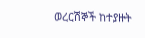ወረርሽኞች ከተያዙት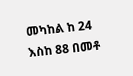መካከል ከ 24 እስከ 88 በመቶ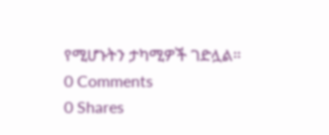የሚሆኑትን ታካሚዎች ገድሏል።
0 Comments
0 Shares